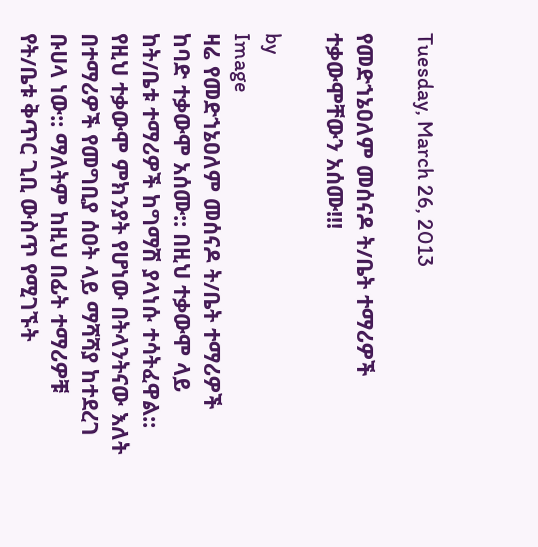Tuesday, March 26, 2013

የመድኀኔዐለም መሰናዶ ት/ቤት ተማሪዎች ተቃውሞቸውን አሰሙ!!!

by
Image
ዛሬ የመድኀኔዐለም መሰናዶ ት/ቤት ተማሪዎች ከባድ ተቃውሞ አሰሙ:: በዚህ ተቃውሞ ላይ ከት/ቤቱ ተማሪዎች ከግማሽ ያላነሱ ተሳትፈዋል:: የዚህ ተቃውሞ ምክንያት የሆነው በትላንትናው እለት በተማሪዎች የመግቢያ ሰዐት ላይ ማሻሻያ ከተደረገ ቡሀላ ነው:: ማለትም ከዚህ በፊት ተማሪዎቹ የት/ቤቱ ቅጥር ጊቢ ውስጥ የሚገኙት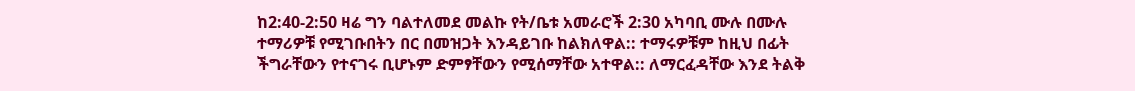ከ2:40-2:50 ዛሬ ግን ባልተለመደ መልኩ የት/ቤቱ አመራሮች 2:30 አካባቢ ሙሉ በሙሉ ተማሪዎቹ የሚገቡበትን በር በመዝጋት እንዳይገቡ ከልክለዋል:: ተማሩዎቹም ከዚህ በፊት ችግራቸውን የተናገሩ ቢሆኑም ድምፃቸውን የሚሰማቸው አተዋል:: ለማርፈዳቸው እንደ ትልቅ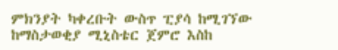ምክንያት ካቀረቡት ውስጥ ፒያሳ ከሚገኘው ከማስታወቂያ ሚኒስቴር ጀምሮ እስከ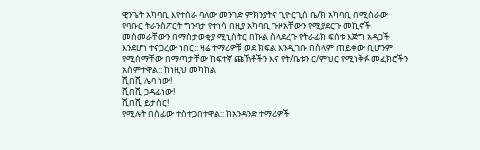ዊንጌት አካባቢ እየተሰራ ባለው መንገድ ምክንያትና ጊዮርጊስ ቤ/ክ አካባቢ በሚሰራው የባቡር ትራንስፖርት ግንባታ የተነሳ በዚያ አካባቢ ጉዞአቸውን የሚያደርጉ መኪኖች መስመራቸውን በማስታወቂያ ሚኒስትር በኩል ስላደረጉ የትራፊክ ፍሰቱ እጅግ አዳጋች እንደሆነ ተናጋረው ነበር:: ዛሬ ተማሪዎቹ ወደ ክፍል እንዲገቡ በሰላም ጠይቀው ቢሆንም የሚሰማቸው በማጣታቸው ከፍተኛ ጩኸቶችን እና የት/ቤቱን ር/ምህር የሚነቅፉ መፈክሮችን አሰምተዋል:: ከነዚህ መካከል
ሺበሺ ሌባ ነው!
ሺበሺ ጋዳፊነው!
ሺበሺ ይታሰር!
የሚሉት በሰፊው ተስተጋበተዋል:: ከአንዳንድ ተማሪዎች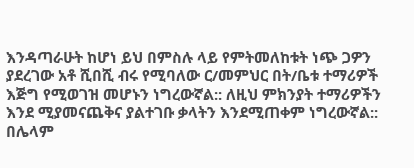እንዳጣራሁት ከሆነ ይህ በምስሉ ላይ የምትመለከቱት ነጭ ጋዎን ያደረገው አቶ ሺበሺ ብሩ የሚባለው ር/መምህር በት/ቤቱ ተማሪዎች እጅግ የሚወገዝ መሆኑን ነግረውኛል:: ለዚህ ምክንያት ተማሪዎችን እንደ ሚያመናጨቅና ያልተገቡ ቃላትን እንደሚጠቀም ነግረውኛል:: በሌላም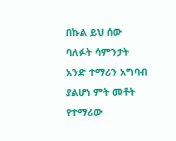በኩል ይህ ሰው ባለፉት ሳምንታት አንድ ተማሪን አግባብ ያልሆነ ምት መቶት የተማሪው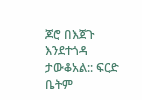ጆሮ በእጀጉ እንደተጎዳ ታውቆአል:: ፍርድ ቤትም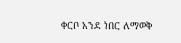ቀርቦ አንደ ነበር ለማወቅ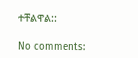ተቸልዋል::

No comments: